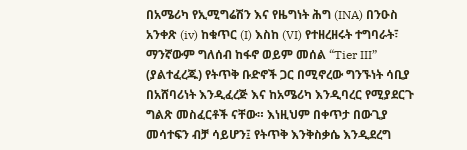በአሜሪካ የኢሚግሬሽን እና የዜግነት ሕግ (INA) በንዑስ አንቀጽ (iv) ከቁጥር (I) እስከ (VI) የተዘረዘሩት ተግባራት፣ ማንኛውም ግለሰብ ከፋኖ ወይም መሰል “Tier III” (ያልተፈረጁ) የትጥቅ ቡድኖች ጋር በሚኖረው ግንኙነት ሳቢያ በአሸባሪነት እንዲፈረጅ እና ከአሜሪካ እንዲባረር የሚያደርጉ ግልጽ መስፈርቶች ናቸው። እነዚህም በቀጥታ በውጊያ መሳተፍን ብቻ ሳይሆን፤ የትጥቅ እንቅስቃሴ እንዲደረግ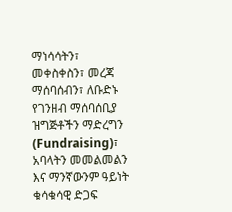ማነሳሳትን፣ መቀስቀስን፣ መረጃ ማሰባሰብን፣ ለቡድኑ የገንዘብ ማሰባሰቢያ ዝግጅቶችን ማድረግን (Fundraising)፣ አባላትን መመልመልን እና ማንኛውንም ዓይነት ቁሳቁሳዊ ድጋፍ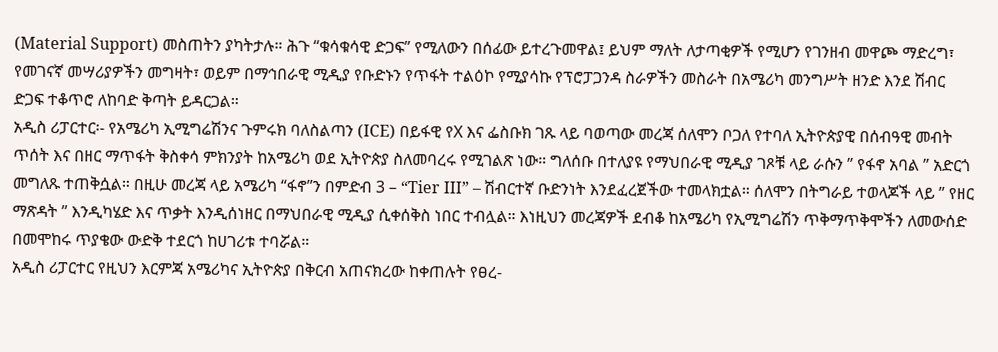(Material Support) መስጠትን ያካትታሉ። ሕጉ “ቁሳቁሳዊ ድጋፍ” የሚለውን በሰፊው ይተረጉመዋል፤ ይህም ማለት ለታጣቂዎች የሚሆን የገንዘብ መዋጮ ማድረግ፣ የመገናኛ መሣሪያዎችን መግዛት፣ ወይም በማኅበራዊ ሚዲያ የቡድኑን የጥፋት ተልዕኮ የሚያሳኩ የፕሮፓጋንዳ ስራዎችን መስራት በአሜሪካ መንግሥት ዘንድ እንደ ሽብር ድጋፍ ተቆጥሮ ለከባድ ቅጣት ይዳርጋል።
አዲስ ሪፓርተር፡- የአሜሪካ ኢሚግሬሽንና ጉምሩክ ባለስልጣን (ICE) በይፋዊ የX እና ፌስቡክ ገጹ ላይ ባወጣው መረጃ ሰለሞን ቦጋለ የተባለ ኢትዮጵያዊ በሰብዓዊ መብት ጥሰት እና በዘር ማጥፋት ቅስቀሳ ምክንያት ከአሜሪካ ወደ ኢትዮጵያ ስለመባረሩ የሚገልጽ ነው። ግለሰቡ በተለያዩ የማህበራዊ ሚዲያ ገጾቹ ላይ ራሱን ” የፋኖ አባል ” አድርጎ መግለጹ ተጠቅሷል። በዚሁ መረጃ ላይ አሜሪካ “ፋኖ”ን በምድብ 3 – “Tier III” – ሽብርተኛ ቡድንነት እንደፈረጀችው ተመላክቷል። ሰለሞን በትግራይ ተወላጆች ላይ ” የዘር ማጽዳት ” እንዲካሄድ እና ጥቃት እንዲሰነዘር በማህበራዊ ሚዲያ ሲቀሰቅስ ነበር ተብሏል። እነዚህን መረጃዎች ደብቆ ከአሜሪካ የኢሚግሬሽን ጥቅማጥቅሞችን ለመውሰድ በመሞከሩ ጥያቄው ውድቅ ተደርጎ ከሀገሪቱ ተባሯል።
አዲስ ሪፓርተር የዚህን እርምጃ አሜሪካና ኢትዮጵያ በቅርብ አጠናክረው ከቀጠሉት የፀረ-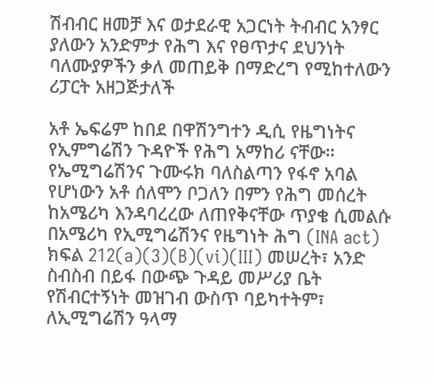ሽብብር ዘመቻ እና ወታደራዊ አጋርነት ትብብር አንፃር ያለውን አንድምታ የሕግ እና የፀጥታና ደህንነት ባለሙያዎችን ቃለ መጠይቅ በማድረግ የሚከተለውን ሪፓርት አዘጋጅታለች

አቶ ኤፍሬም ከበደ በዋሽንግተን ዲሲ የዜግነትና የኢምግሬሽን ጉዳዮች የሕግ አማከሪ ናቸው። የኤሚግሬሽንና ጉሙሩክ ባለስልጣን የፋኖ አባል የሆነውን አቶ ሰለሞን ቦጋለን በምን የሕግ መሰረት ከአሜሪካ እንዳባረረው ለጠየቅናቸው ጥያቄ ሲመልሱ በአሜሪካ የኢሚግሬሽንና የዜግነት ሕግ (INA act) ክፍል 212(a)(3)(B)(vi)(III) መሠረት፣ አንድ ስብስብ በይፋ በውጭ ጉዳይ መሥሪያ ቤት የሽብርተኝነት መዝገብ ውስጥ ባይካተትም፣ ለኢሚግሬሽን ዓላማ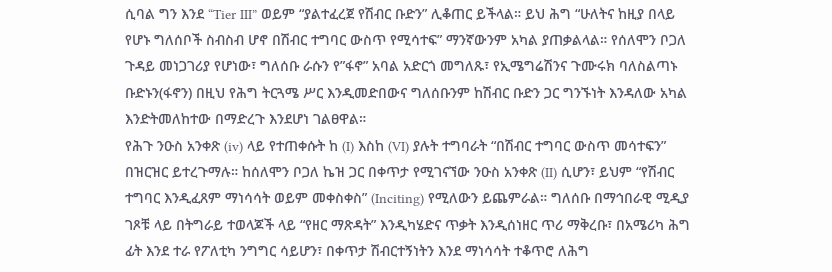ሲባል ግን እንደ “Tier III” ወይም “ያልተፈረጀ የሽብር ቡድን” ሊቆጠር ይችላል። ይህ ሕግ “ሁለትና ከዚያ በላይ የሆኑ ግለሰቦች ስብስብ ሆኖ በሽብር ተግባር ውስጥ የሚሳተፍ” ማንኛውንም አካል ያጠቃልላል። የሰለሞን ቦጋለ ጉዳይ መነጋገሪያ የሆነው፣ ግለሰቡ ራሱን የ”ፋኖ” አባል አድርጎ መግለጹ፣ የኢሜግሬሽንና ጉሙሩክ ባለስልጣኑ ቡድኑን(ፋኖን) በዚህ የሕግ ትርጓሜ ሥር እንዲመድበውና ግለሰቡንም ከሽብር ቡድን ጋር ግንኙነት እንዳለው አካል እንድትመለከተው በማድረጉ እንደሆነ ገልፀዋል።
የሕጉ ንዑስ አንቀጽ (iv) ላይ የተጠቀሱት ከ (I) እስከ (VI) ያሉት ተግባራት “በሽብር ተግባር ውስጥ መሳተፍን” በዝርዝር ይተረጉማሉ። ከሰለሞን ቦጋለ ኬዝ ጋር በቀጥታ የሚገናኘው ንዑስ አንቀጽ (II) ሲሆን፣ ይህም “የሽብር ተግባር እንዲፈጸም ማነሳሳት ወይም መቀስቀስ” (Inciting) የሚለውን ይጨምራል። ግለሰቡ በማኅበራዊ ሚዲያ ገጾቹ ላይ በትግራይ ተወላጆች ላይ “የዘር ማጽዳት” እንዲካሄድና ጥቃት እንዲሰነዘር ጥሪ ማቅረቡ፣ በአሜሪካ ሕግ ፊት እንደ ተራ የፖለቲካ ንግግር ሳይሆን፣ በቀጥታ ሽብርተኝነትን እንደ ማነሳሳት ተቆጥሮ ለሕግ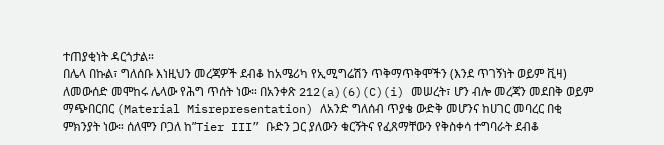ተጠያቂነት ዳርጎታል።
በሌላ በኩል፣ ግለሰቡ እነዚህን መረጃዎች ደብቆ ከአሜሪካ የኢሚግሬሽን ጥቅማጥቅሞችን (እንደ ጥገኝነት ወይም ቪዛ) ለመውሰድ መሞከሩ ሌላው የሕግ ጥሰት ነው። በአንቀጽ 212(a)(6)(C)(i) መሠረት፣ ሆን ብሎ መረጃን መደበቅ ወይም ማጭበርበር (Material Misrepresentation) ለአንድ ግለሰብ ጥያቄ ውድቅ መሆንና ከሀገር መባረር በቂ ምክንያት ነው። ሰለሞን ቦጋለ ከ”Tier III” ቡድን ጋር ያለውን ቁርኝትና የፈጸማቸውን የቅስቀሳ ተግባራት ደብቆ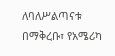ለባለሥልጣናቱ በማቅረቡ፣ የአሜሪካ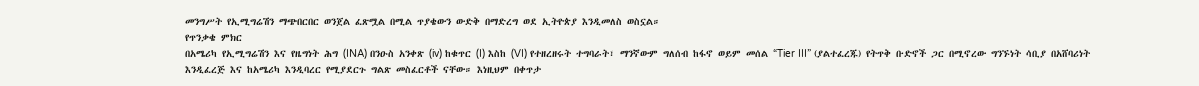መንግሥት የኢሚግሬሽን ማጭበርበር ወንጀል ፈጽሟል በሚል ጥያቄውን ውድቅ በማድረግ ወደ ኢትዮጵያ እንዲመለስ ወስኗል።
የጥንቃቄ ምክር
በአሜሪካ የኢሚግሬሽን እና የዜግነት ሕግ (INA) በንዑስ አንቀጽ (iv) ከቁጥር (I) እስከ (VI) የተዘረዘሩት ተግባራት፣ ማንኛውም ግለሰብ ከፋኖ ወይም መሰል “Tier III” (ያልተፈረጁ) የትጥቅ ቡድኖች ጋር በሚኖረው ግንኙነት ሳቢያ በአሸባሪነት እንዲፈረጅ እና ከአሜሪካ እንዲባረር የሚያደርጉ ግልጽ መስፈርቶች ናቸው። እነዚህም በቀጥታ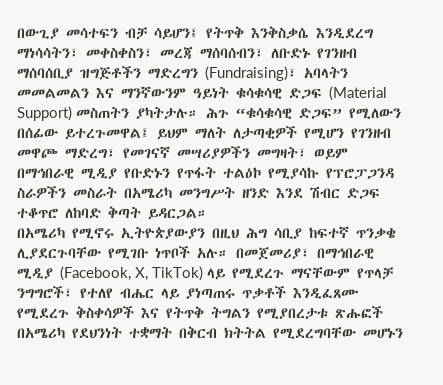በውጊያ መሳተፍን ብቻ ሳይሆን፤ የትጥቅ እንቅስቃሴ እንዲደረግ ማነሳሳትን፣ መቀስቀስን፣ መረጃ ማሰባሰብን፣ ለቡድኑ የገንዘብ ማሰባሰቢያ ዝግጅቶችን ማድረግን (Fundraising)፣ አባላትን መመልመልን እና ማንኛውንም ዓይነት ቁሳቁሳዊ ድጋፍ (Material Support) መስጠትን ያካትታሉ። ሕጉ “ቁሳቁሳዊ ድጋፍ” የሚለውን በሰፊው ይተረጉመዋል፤ ይህም ማለት ለታጣቂዎች የሚሆን የገንዘብ መዋጮ ማድረግ፣ የመገናኛ መሣሪያዎችን መግዛት፣ ወይም በማኅበራዊ ሚዲያ የቡድኑን የጥፋት ተልዕኮ የሚያሳኩ የፕሮፓጋንዳ ስራዎችን መስራት በአሜሪካ መንግሥት ዘንድ እንደ ሽብር ድጋፍ ተቆጥሮ ለከባድ ቅጣት ይዳርጋል።
በአሜሪካ የሚኖሩ ኢትዮጵያውያን በዚህ ሕግ ሳቢያ ከፍተኛ ጥንቃቄ ሊያደርጉባቸው የሚገቡ ነጥቦች አሉ። በመጀመሪያ፣ በማኅበራዊ ሚዲያ (Facebook, X, TikTok) ላይ የሚደረጉ ማናቸውም የጥላቻ ንግግሮች፣ የተለየ ብሔር ላይ ያነጣጠሩ ጥቃቶች እንዲፈጸሙ የሚደረጉ ቅስቀሳዎች እና የትጥቅ ትግልን የሚያበረታቱ ጽሑፎች በአሜሪካ የደህንነት ተቋማት በቅርብ ክትትል የሚደረግባቸው መሆኑን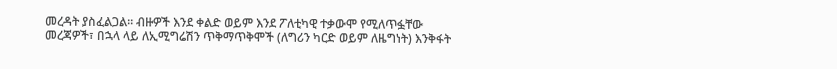መረዳት ያስፈልጋል። ብዙዎች እንደ ቀልድ ወይም እንደ ፖለቲካዊ ተቃውሞ የሚለጥፏቸው መረጃዎች፣ በኋላ ላይ ለኢሚግሬሽን ጥቅማጥቅሞች (ለግሪን ካርድ ወይም ለዜግነት) እንቅፋት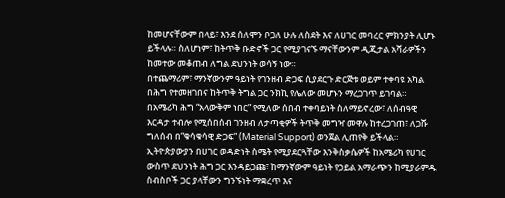ከመሆናቸውም በላይ፣ እንደ ሰለሞን ቦጋለ ሁሉ ለስደት እና ለሀገር መባረር ምክንያት ሊሆኑ ይችላሉ። ስለሆነም፣ ከትጥቅ ቡድኖች ጋር የሚያገናኙ ማናቸውንም ዲጂታል አሻራዎችን ከመተው መቆጠብ ለግል ደህንነት ወሳኝ ነው።
በተጨማሪም፣ ማንኛውንም ዓይነት የገንዘብ ድጋፍ ሲያደርጉ ድርጅቱ ወይም ተቀባዩ አካል በሕግ የተመዘገበና ከትጥቅ ትግል ጋር ንክኪ የሌለው መሆኑን ማረጋገጥ ይገባል። በአሜሪካ ሕግ “አላውቅም ነበር” የሚለው ሰበብ ተቀባይነት ስለማይኖረው፣ ለሰብዓዊ እርዳታ ተብሎ የሚሰበሰብ ገንዘብ ለታጣቂዎች ትጥቅ መግዣ መዋሉ ከተረጋገጠ፣ ለጋሹ ግለሰብ በ”ቁሳቁሳዊ ድጋፍ” (Material Support) ወንጀል ሊጠየቅ ይችላል። ኢትዮጵያውያን በሀገር ወዳድነት ስሜት የሚያደርጓቸው እንቅስቃሴዎች ከአሜሪካ የሀገር ውስጥ ደህንነት ሕግ ጋር እንዳይጋጩ፣ ከማንኛውም ዓይነት የኃይል አማራጭን ከሚያራምዱ ስብስቦች ጋር ያላቸውን ግንኙነት ማቋረጥ እና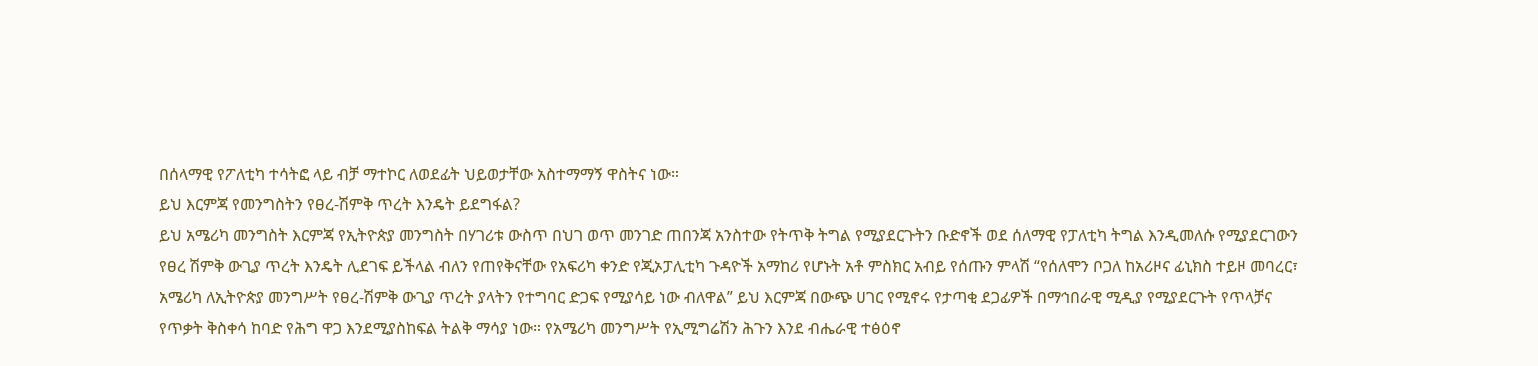በሰላማዊ የፖለቲካ ተሳትፎ ላይ ብቻ ማተኮር ለወደፊት ህይወታቸው አስተማማኝ ዋስትና ነው።
ይህ እርምጃ የመንግስትን የፀረ-ሽምቅ ጥረት እንዴት ይደግፋል?
ይህ አሜሪካ መንግስት እርምጃ የኢትዮጵያ መንግስት በሃገሪቱ ውስጥ በህገ ወጥ መንገድ ጠበንጃ አንስተው የትጥቅ ትግል የሚያደርጉትን ቡድኖች ወደ ሰለማዊ የፓለቲካ ትግል እንዲመለሱ የሚያደርገውን የፀረ ሽምቅ ውጊያ ጥረት እንዴት ሊደገፍ ይችላል ብለን የጠየቅናቸው የአፍሪካ ቀንድ የጂኦፓሊቲካ ጉዳዮች አማከሪ የሆኑት አቶ ምስክር አብይ የሰጡን ምላሽ “የሰለሞን ቦጋለ ከአሪዞና ፊኒክስ ተይዞ መባረር፣ አሜሪካ ለኢትዮጵያ መንግሥት የፀረ-ሽምቅ ውጊያ ጥረት ያላትን የተግባር ድጋፍ የሚያሳይ ነው ብለዋል” ይህ እርምጃ በውጭ ሀገር የሚኖሩ የታጣቂ ደጋፊዎች በማኅበራዊ ሚዲያ የሚያደርጉት የጥላቻና የጥቃት ቅስቀሳ ከባድ የሕግ ዋጋ እንደሚያስከፍል ትልቅ ማሳያ ነው። የአሜሪካ መንግሥት የኢሚግሬሽን ሕጉን እንደ ብሔራዊ ተፅዕኖ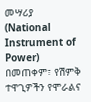መሣሪያ (National Instrument of Power) በመጠቀም፣ የሽምቅ ተዋጊዎችን የሞራልና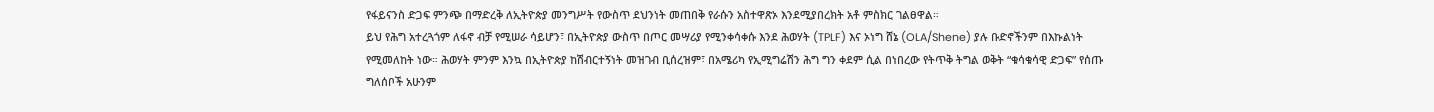የፋይናንስ ድጋፍ ምንጭ በማድረቅ ለኢትዮጵያ መንግሥት የውስጥ ደህንነት መጠበቅ የራሱን አስተዋጽኦ እንደሚያበረክት አቶ ምስክር ገልፀዋል።
ይህ የሕግ አተረጓጎም ለፋኖ ብቻ የሚሠራ ሳይሆን፣ በኢትዮጵያ ውስጥ በጦር መሣሪያ የሚንቀሳቀሱ እንደ ሕወሃት (TPLF) እና ኦነግ ሸኔ (OLA/Shene) ያሉ ቡድኖችንም በእኩልነት የሚመለከት ነው። ሕወሃት ምንም እንኳ በኢትዮጵያ ከሽብርተኝነት መዝገብ ቢሰረዝም፣ በአሜሪካ የኢሚግሬሽን ሕግ ግን ቀደም ሲል በነበረው የትጥቅ ትግል ወቅት “ቁሳቁሳዊ ድጋፍ” የሰጡ ግለሰቦች አሁንም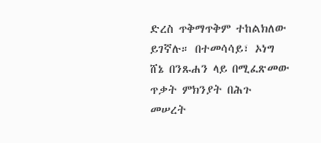ድረስ ጥቅማጥቅም ተከልክለው ይገኛሉ። በተመሳሳይ፣ ኦነግ ሸኔ በንጹሐን ላይ በሚፈጽመው ጥቃት ምክንያት በሕጉ መሠረት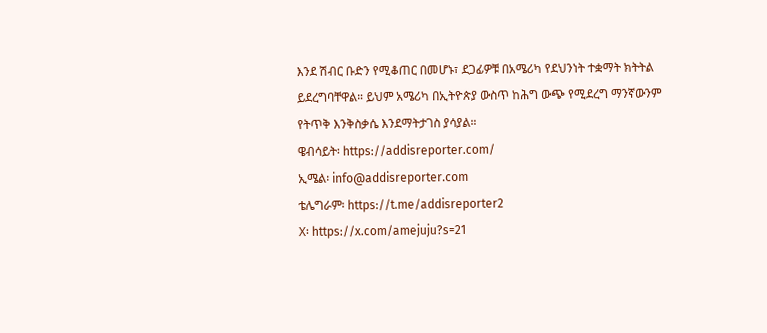እንደ ሽብር ቡድን የሚቆጠር በመሆኑ፣ ደጋፊዎቹ በአሜሪካ የደህንነት ተቋማት ክትትል ይደረግባቸዋል። ይህም አሜሪካ በኢትዮጵያ ውስጥ ከሕግ ውጭ የሚደረግ ማንኛውንም የትጥቅ እንቅስቃሴ እንደማትታገስ ያሳያል።
ዌብሳይት፡ https://addisreporter.com/
ኢሜል፡ info@addisreporter.com
ቴሌግራም፡ https://t.me/addisreporter2
X፡ https://x.com/amejuju?s=21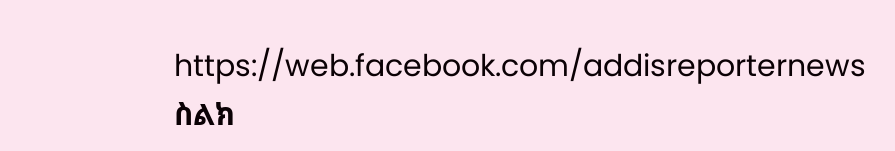https://web.facebook.com/addisreporternews
ስልክ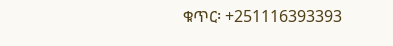ቁጥር፡ +251116393393